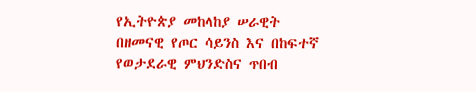የኢትዮጵያ መከላከያ ሠራዊት በዘመናዊ የጦር ሳይንስ እና በከፍተኛ የወታደራዊ ምህንድስና ጥበብ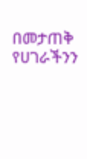በመታጠቅ የሀገራችንን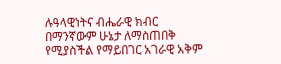ሉዓላዊነትና ብሔራዊ ክብር በማንኛውም ሁኔታ ለማስጠበቅ የሚያስችል የማይበገር አገራዊ አቅም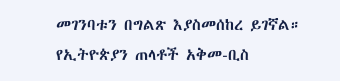መገንባቱን በግልጽ እያስመሰከረ ይገኛል።
የኢትዮጵያን ጠላቶች አቅመ-ቢስ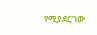የሚያደርገው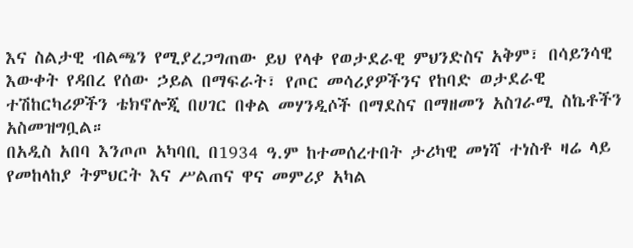እና ስልታዊ ብልጫን የሚያረጋግጠው ይህ የላቀ የወታደራዊ ምህንድስና አቅም፣ በሳይንሳዊ እውቀት የዳበረ የሰው ኃይል በማፍራት፣ የጦር መሳሪያዎችንና የከባድ ወታደራዊ ተሽከርካሪዎችን ቴክኖሎጂ በሀገር በቀል መሃንዲሶች በማደስና በማዘመን አስገራሚ ስኬቶችን አስመዝግቧል።
በአዲስ አበባ እንጦጦ አካባቢ በ1934 ዓ.ም ከተመሰረተበት ታሪካዊ መነሻ ተነስቶ ዛሬ ላይ የመከላከያ ትምህርት እና ሥልጠና ዋና መምሪያ አካል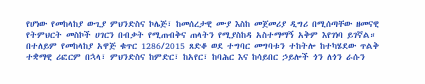የሆነው የመከላከያ ውጊያ ምህንድስና ኮሌጅ፣ ከመሰረታዊ ሙያ እስከ መጀመሪያ ዲግሪ በሚሰጣቸው ዘመናዊ የትምህርት መስኮች ሀገርን በብቃት የሚጠብቅና ጠላትን የሚያስከዳ አስተማማኝ አቅም እየገነባ ይገኛል።
በተለይም የመከላከያ አዋጅ ቁጥር 1286/2015 ጸድቆ ወደ ተግባር መግባቱን ተከትሎ ከተካሄደው ጥልቅ ተቋማዊ ሪፎርም በኋላ፣ ምህንድስና ከምድር፣ ከአየር፣ ከባሕር እና ከሳይበር ኃይሎች ጎን ለጎን ራሱን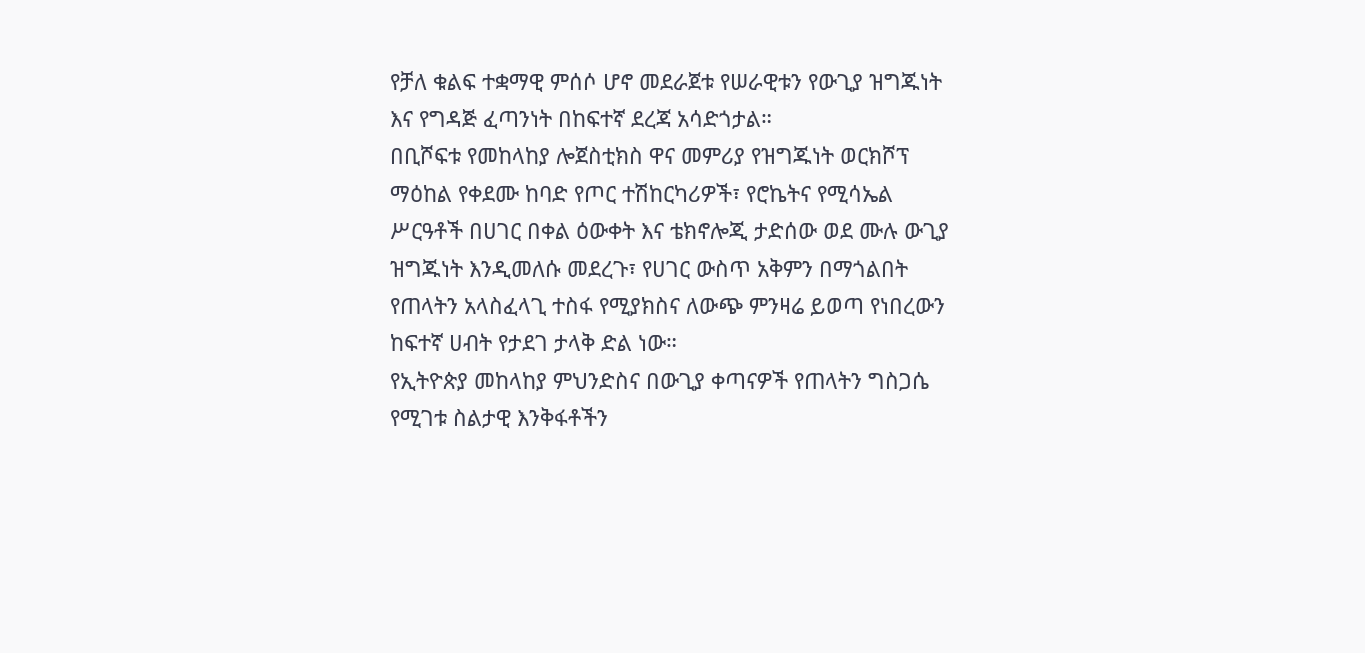የቻለ ቁልፍ ተቋማዊ ምሰሶ ሆኖ መደራጀቱ የሠራዊቱን የውጊያ ዝግጁነት እና የግዳጅ ፈጣንነት በከፍተኛ ደረጃ አሳድጎታል።
በቢሾፍቱ የመከላከያ ሎጀስቲክስ ዋና መምሪያ የዝግጁነት ወርክሾፕ ማዕከል የቀደሙ ከባድ የጦር ተሽከርካሪዎች፣ የሮኬትና የሚሳኤል ሥርዓቶች በሀገር በቀል ዕውቀት እና ቴክኖሎጂ ታድሰው ወደ ሙሉ ውጊያ ዝግጁነት እንዲመለሱ መደረጉ፣ የሀገር ውስጥ አቅምን በማጎልበት የጠላትን አላስፈላጊ ተስፋ የሚያክስና ለውጭ ምንዛሬ ይወጣ የነበረውን ከፍተኛ ሀብት የታደገ ታላቅ ድል ነው።
የኢትዮጵያ መከላከያ ምህንድስና በውጊያ ቀጣናዎች የጠላትን ግስጋሴ የሚገቱ ስልታዊ እንቅፋቶችን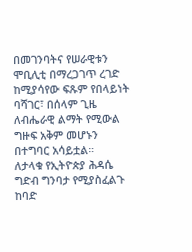በመገንባትና የሠራዊቱን ሞቢሊቲ በማረጋገጥ ረገድ ከሚያሳየው ፍጹም የበላይነት ባሻገር፣ በሰላም ጊዜ ለብሔራዊ ልማት የሚውል ግዙፍ አቅም መሆኑን በተግባር አሳይቷል።
ለታላቁ የኢትዮጵያ ሕዳሴ ግድብ ግንባታ የሚያስፈልጉ ከባድ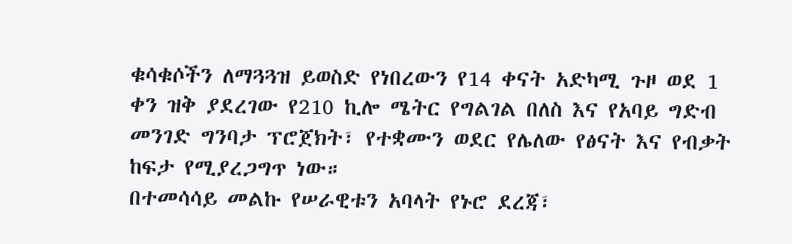ቁሳቁሶችን ለማጓጓዝ ይወስድ የነበረውን የ14 ቀናት አድካሚ ጉዞ ወደ 1 ቀን ዝቅ ያደረገው የ210 ኪሎ ሜትር የግልገል በለስ እና የአባይ ግድብ መንገድ ግንባታ ፕሮጀክት፣ የተቋሙን ወደር የሌለው የፅናት እና የብቃት ከፍታ የሚያረጋግጥ ነው።
በተመሳሳይ መልኩ የሠራዊቱን አባላት የኑሮ ደረጃ፣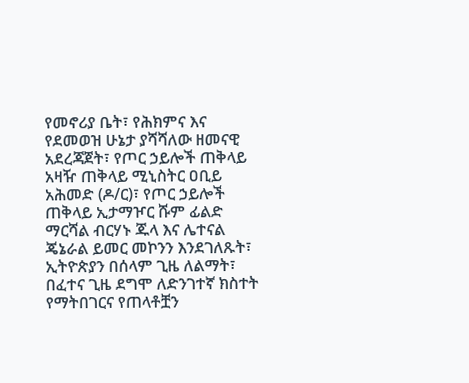የመኖሪያ ቤት፣ የሕክምና እና የደመወዝ ሁኔታ ያሻሻለው ዘመናዊ አደረጃጀት፣ የጦር ኃይሎች ጠቅላይ አዛዥ ጠቅላይ ሚኒስትር ዐቢይ አሕመድ (ዶ/ር)፣ የጦር ኃይሎች ጠቅላይ ኢታማዦር ሹም ፊልድ ማርሻል ብርሃኑ ጁላ እና ሌተናል ጄኔራል ይመር መኮንን እንደገለጹት፣ ኢትዮጵያን በሰላም ጊዜ ለልማት፣ በፈተና ጊዜ ደግሞ ለድንገተኛ ክስተት የማትበገርና የጠላቶቿን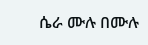ሴራ ሙሉ በሙሉ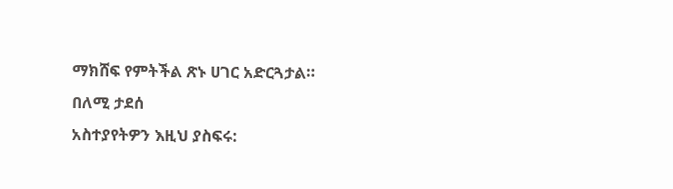ማክሸፍ የምትችል ጽኑ ሀገር አድርጓታል።
በለሚ ታደሰ
አስተያየትዎን እዚህ ያስፍሩ: